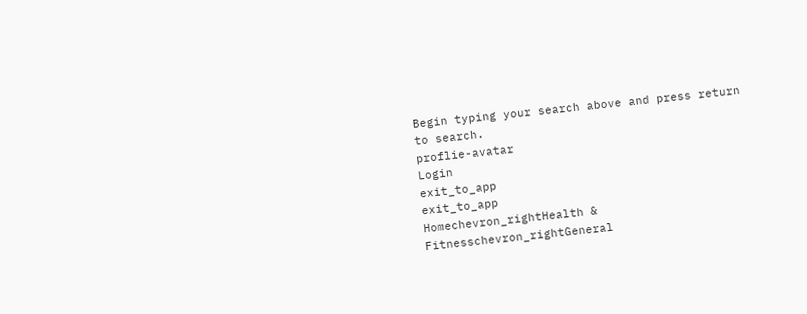Begin typing your search above and press return to search.
proflie-avatar
Login
exit_to_app
exit_to_app
Homechevron_rightHealth & Fitnesschevron_rightGeneral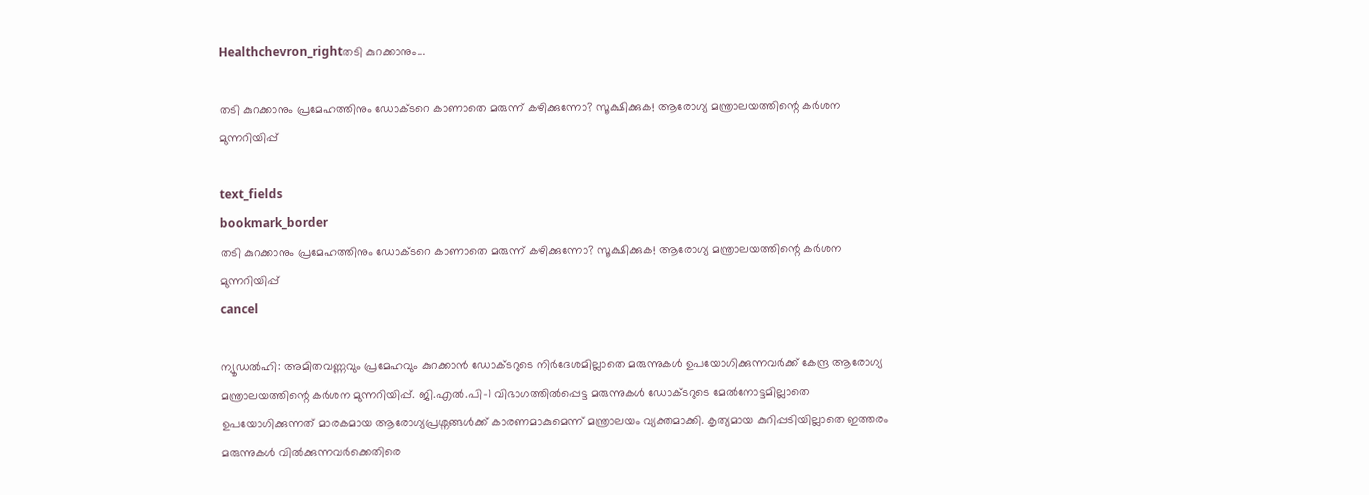Healthchevron_rightതടി കുറക്കാനും...

തടി കുറക്കാനും പ്രമേഹത്തിനും ഡോക്ടറെ കാണാതെ മരുന്ന് കഴിക്കുന്നോ? സൂക്ഷിക്കുക! ആരോഗ്യ മന്ത്രാലയത്തിന്റെ കർശന മുന്നറിയിപ്പ്

text_fields
bookmark_border
തടി കുറക്കാനും പ്രമേഹത്തിനും ഡോക്ടറെ കാണാതെ മരുന്ന് കഴിക്കുന്നോ? സൂക്ഷിക്കുക! ആരോഗ്യ മന്ത്രാലയത്തിന്റെ കർശന മുന്നറിയിപ്പ്
cancel

ന്യൂഡൽഹി: അമിതവണ്ണവും പ്രമേഹവും കുറക്കാൻ ഡോക്ടറുടെ നിർദേശമില്ലാതെ മരുന്നുകൾ ഉപയോഗിക്കുന്നവർക്ക് കേന്ദ്ര ആരോഗ്യ മന്ത്രാലയത്തിന്റെ കർശന മുന്നറിയിപ്പ്. ജി.എൽ.പി-1 വിഭാഗത്തിൽപ്പെട്ട മരുന്നുകൾ ഡോക്ടറുടെ മേൽനോട്ടമില്ലാതെ ഉപയോഗിക്കുന്നത് മാരകമായ ആരോഗ്യപ്രശ്നങ്ങൾക്ക് കാരണമാകുമെന്ന് മന്ത്രാലയം വ്യക്തമാക്കി. കൃത്യമായ കുറിപ്പടിയില്ലാതെ ഇത്തരം മരുന്നുകൾ വിൽക്കുന്നവർക്കെതിരെ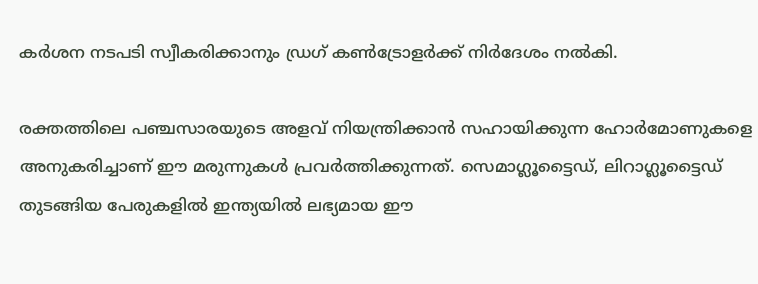കർശന നടപടി സ്വീകരിക്കാനും ഡ്രഗ് കൺട്രോളർക്ക് നിർദേശം നൽകി.

രക്തത്തിലെ പഞ്ചസാരയുടെ അളവ് നിയന്ത്രിക്കാൻ സഹായിക്കുന്ന ഹോർമോണുകളെ അനുകരിച്ചാണ് ഈ മരുന്നുകൾ പ്രവർത്തിക്കുന്നത്. സെമാഗ്ലൂട്ടൈഡ്, ലിറാഗ്ലൂട്ടൈഡ് തുടങ്ങിയ പേരുകളിൽ ഇന്ത്യയിൽ ലഭ്യമായ ഈ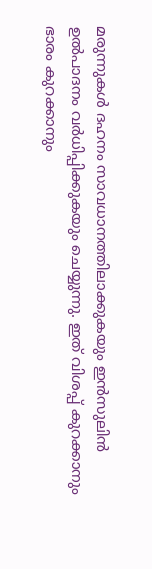മരുന്നുകൾ ദഹനം സാവധാനത്തിലാക്കുകയും ഇൻസുലിൻ ഉൽപാദനം വർധിപ്പിക്കുകയും ചെയ്യുന്നു. ഇത് വിശപ്പ് കുറക്കാനും ഭാരം കുറക്കാനും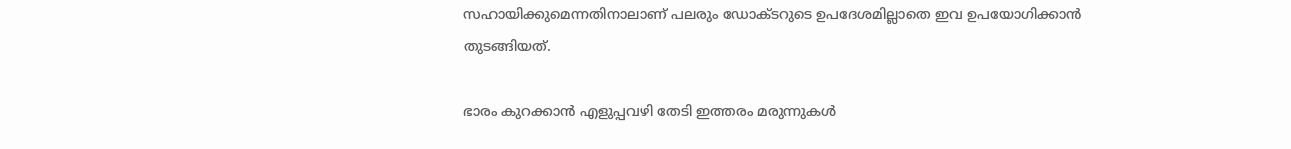സഹായിക്കുമെന്നതിനാലാണ് പലരും ഡോക്ടറുടെ ഉപദേശമില്ലാതെ ഇവ ഉപയോഗിക്കാൻ തുടങ്ങിയത്.

ഭാരം കുറക്കാൻ എളുപ്പവഴി തേടി ഇത്തരം മരുന്നുകൾ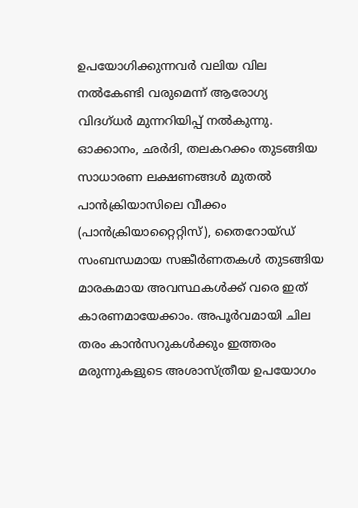ഉപയോഗിക്കുന്നവർ വലിയ വില നൽകേണ്ടി വരുമെന്ന് ആരോഗ്യ വിദഗ്ധർ മുന്നറിയിപ്പ് നൽകുന്നു. ഓക്കാനം, ഛർദി, തലകറക്കം തുടങ്ങിയ സാധാരണ ലക്ഷണങ്ങൾ മുതൽ പാൻക്രിയാസിലെ വീക്കം (പാൻക്രിയാറ്റൈറ്റിസ്), തൈറോയ്ഡ് സംബന്ധമായ സങ്കീർണതകൾ തുടങ്ങിയ മാരകമായ അവസ്ഥകൾക്ക് വരെ ഇത് കാരണമായേക്കാം. അപൂർവമായി ചില തരം കാൻസറുകൾക്കും ഇത്തരം മരുന്നുകളുടെ അശാസ്ത്രീയ ഉപയോഗം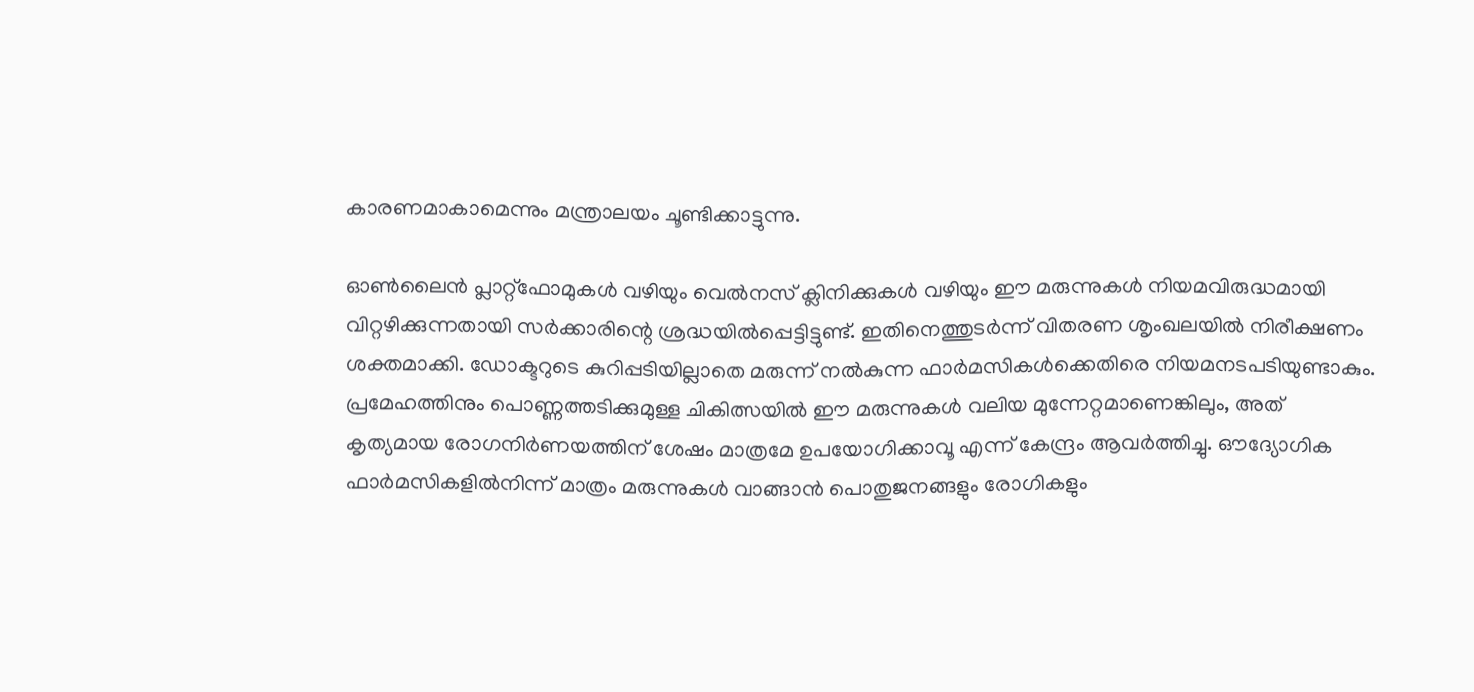കാരണമാകാമെന്നും മന്ത്രാലയം ചൂണ്ടിക്കാട്ടുന്നു.

ഓൺലൈൻ പ്ലാറ്റ്‌ഫോമുകൾ വഴിയും വെൽനസ് ക്ലിനിക്കുകൾ വഴിയും ഈ മരുന്നുകൾ നിയമവിരുദ്ധമായി വിറ്റഴിക്കുന്നതായി സർക്കാരിന്റെ ശ്രദ്ധയിൽപ്പെട്ടിട്ടുണ്ട്. ഇതിനെത്തുടർന്ന് വിതരണ ശൃംഖലയിൽ നിരീക്ഷണം ശക്തമാക്കി. ഡോക്ടറുടെ കുറിപ്പടിയില്ലാതെ മരുന്ന് നൽകുന്ന ഫാർമസികൾക്കെതിരെ നിയമനടപടിയുണ്ടാകും. പ്രമേഹത്തിനും പൊണ്ണത്തടിക്കുമുള്ള ചികിത്സയിൽ ഈ മരുന്നുകൾ വലിയ മുന്നേറ്റമാണെങ്കിലും, അത് കൃത്യമായ രോഗനിർണയത്തിന് ശേഷം മാത്രമേ ഉപയോഗിക്കാവൂ എന്ന് കേന്ദ്രം ആവർത്തിച്ചു. ഔദ്യോഗിക ഫാർമസികളിൽനിന്ന് മാത്രം മരുന്നുകൾ വാങ്ങാൻ പൊതുജനങ്ങളും രോഗികളും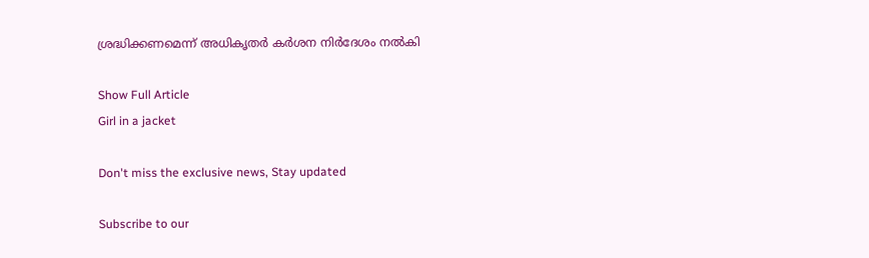ശ്രദ്ധിക്കണമെന്ന് അധികൃതർ കർശന നിർദേശം നൽകി

Show Full Article
Girl in a jacket

Don't miss the exclusive news, Stay updated

Subscribe to our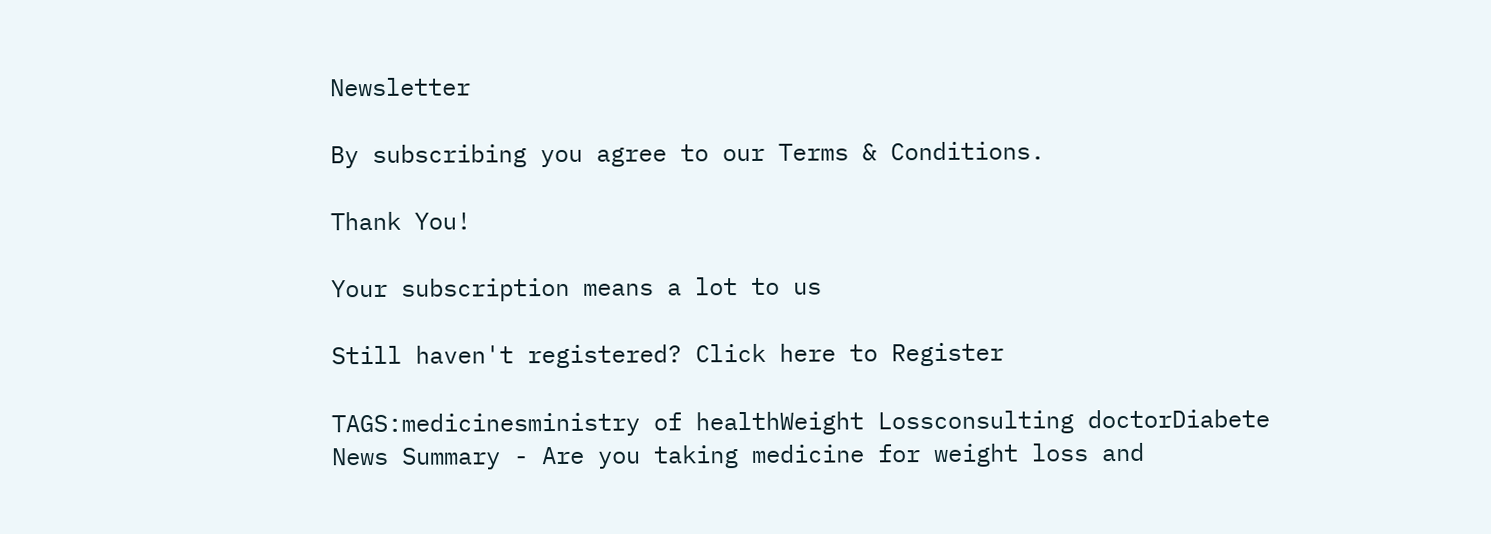Newsletter

By subscribing you agree to our Terms & Conditions.

Thank You!

Your subscription means a lot to us

Still haven't registered? Click here to Register

TAGS:medicinesministry of healthWeight Lossconsulting doctorDiabete
News Summary - Are you taking medicine for weight loss and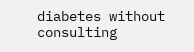diabetes without consulting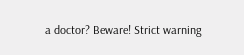a doctor? Beware! Strict warning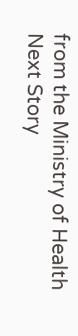from the Ministry of Health
Next Story